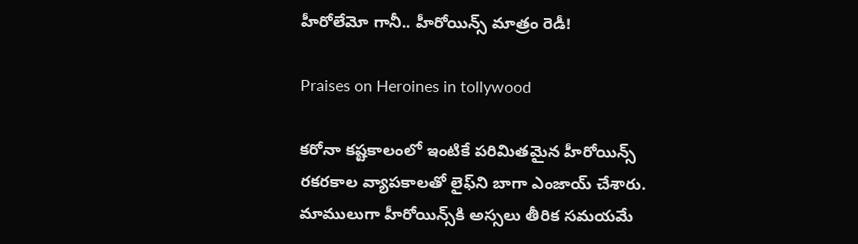హీరోలేమో గానీ.. హీరోయిన్స్ మాత్రం రెడీ!

Praises on Heroines in tollywood

కరోనా కష్టకాలంలో ఇంటికే పరిమితమైన హీరోయిన్స్ రకరకాల వ్యాపకాలతో లైఫ్‌ని బాగా ఎంజాయ్ చేశారు. మాములుగా హీరోయిన్స్‌కి అస్సలు తీరిక సమయమే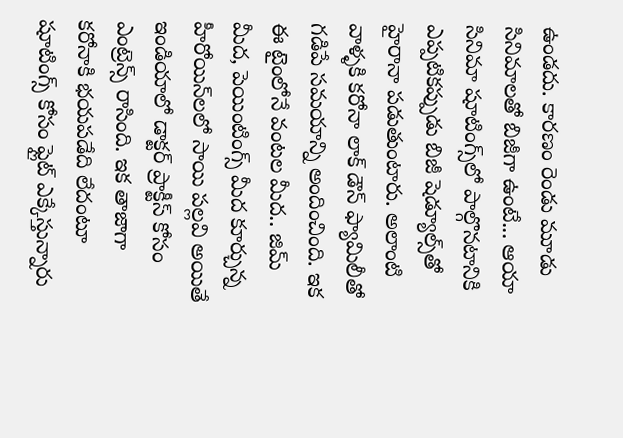ఉండదు. కారణం రెండు మూడు సినిమాలతో బిజీగా ఉంటే... ఆయా సినిమా షూటింగ్స్‌లో పాల్గొనటానికి ఎప్పటికప్పుడు బిజీ షెడ్యూల్స్‌తో హైరానా పడుతుంటారు. అలాంటి వాళ్ళకి కరోనా లాక్ డౌన్ ఫ్యామిలీతో గడిపే సమయాన్ని అందించింది. ఇక ఈ టైంలోనే వంటల మీద.. జిమ్ మీద, పెయింటింగ్స్ మీద కూర్చున్న హీరోయిన్‌లలో సాయి పల్లవి అయితే ఇండియాలో డాక్టర్ ప్రాక్టీస్ కోసం ఎంట్రెన్స్ రాసింది. ఇక తాజాగా కరోనాకి భయపడేది లేదంటూ షూటింగ్స్ కోసం ఫ్లైట్ ఎక్కేస్తున్నారు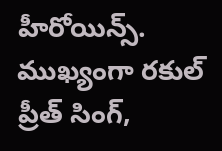హీరోయిన్స్. ముఖ్యంగా రకుల్ ప్రీత్ సింగ్,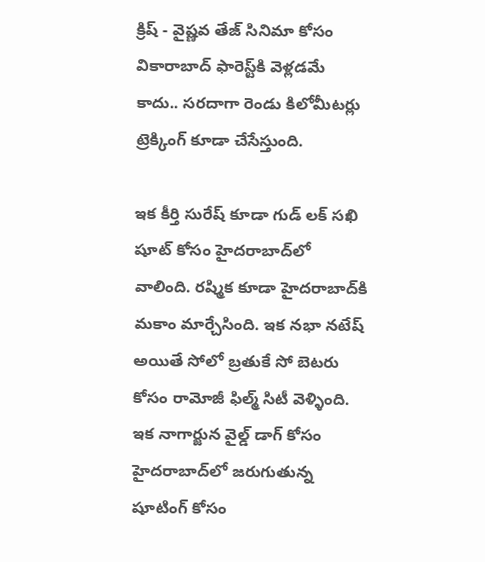క్రిష్ - వైష్ణవ తేజ్ సినిమా కోసం వికారాబాద్ ఫారెస్ట్‌కి వెళ్లడమే కాదు.. సరదాగా రెండు కిలోమీటర్లు ట్రెక్కింగ్ కూడా చేసేస్తుంది.

ఇక కీర్తి సురేష్ కూడా గుడ్ లక్ సఖి షూట్ కోసం హైదరాబాద్‌లో వాలింది. రష్మిక కూడా హైదరాబాద్‌కి మకాం మార్చేసింది. ఇక నభా నటేష్ అయితే సోలో బ్రతుకే సో బెటరు కోసం రామోజీ ఫిల్మ్ సిటీ వెళ్ళింది. ఇక నాగార్జున వైల్డ్ డాగ్ కోసం హైదరాబాద్‌లో జరుగుతున్న షూటింగ్ కోసం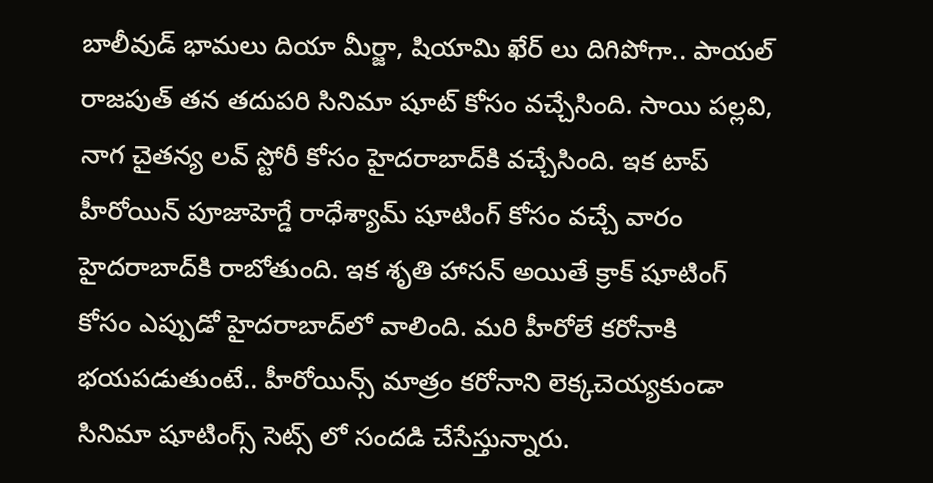బాలీవుడ్ భామలు దియా మీర్జా, షియామి ఖేర్ లు దిగిపోగా.. పాయల్ రాజపుత్ తన తదుపరి సినిమా షూట్ కోసం వచ్చేసింది. సాయి పల్లవి, నాగ చైతన్య లవ్ స్టోరీ కోసం హైదరాబాద్‌కి వచ్చేసింది. ఇక టాప్ హీరోయిన్ పూజాహెగ్డే రాధేశ్యామ్ షూటింగ్ కోసం వచ్చే వారం హైదరాబాద్‌కి రాబోతుంది. ఇక శృతి హాసన్ అయితే క్రాక్ షూటింగ్ కోసం ఎప్పుడో హైదరాబాద్‌లో వాలింది. మరి హీరోలే కరోనాకి భయపడుతుంటే.. హీరోయిన్స్ మాత్రం కరోనాని లెక్కచెయ్యకుండా సినిమా షూటింగ్స్ సెట్స్ లో సందడి చేసేస్తున్నారు.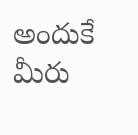అందుకే మీరు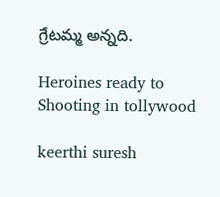గ్రేటమ్మ అన్నది.

Heroines ready to Shooting in tollywood

keerthi suresh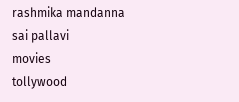rashmika mandanna
sai pallavi
movies
tollywood